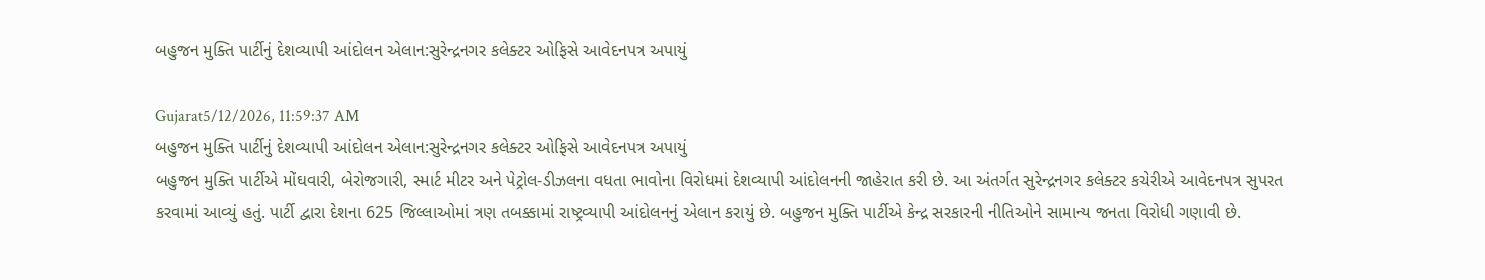બહુજન મુક્તિ પાર્ટીનું દેશવ્યાપી આંદોલન એલાન:સુરેન્દ્રનગર કલેક્ટર ઓફિસે આવેદનપત્ર અપાયું

Gujarat5/12/2026, 11:59:37 AM
બહુજન મુક્તિ પાર્ટીનું દેશવ્યાપી આંદોલન એલાન:સુરેન્દ્રનગર કલેક્ટર ઓફિસે આવેદનપત્ર અપાયું
બહુજન મુક્તિ પાર્ટીએ મોંઘવારી, બેરોજગારી, સ્માર્ટ મીટર અને પેટ્રોલ-ડીઝલના વધતા ભાવોના વિરોધમાં દેશવ્યાપી આંદોલનની જાહેરાત કરી છે. આ અંતર્ગત સુરેન્દ્રનગર કલેક્ટર કચેરીએ આવેદનપત્ર સુપરત કરવામાં આવ્યું હતું. પાર્ટી દ્વારા દેશના 625 જિલ્લાઓમાં ત્રણ તબક્કામાં રાષ્ટ્રવ્યાપી આંદોલનનું એલાન કરાયું છે. બહુજન મુક્તિ પાર્ટીએ કેન્દ્ર સરકારની નીતિઓને સામાન્ય જનતા વિરોધી ગણાવી છે.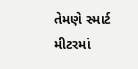તેમણે સ્માર્ટ મીટરમાં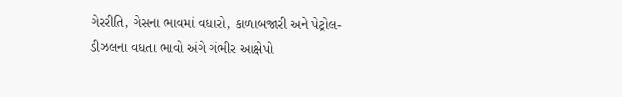ગેરરીતિ, ગેસના ભાવમાં વધારો, કાળાબજારી અને પેટ્રોલ-ડીઝલના વધતા ભાવો અંગે ગંભીર આક્ષેપો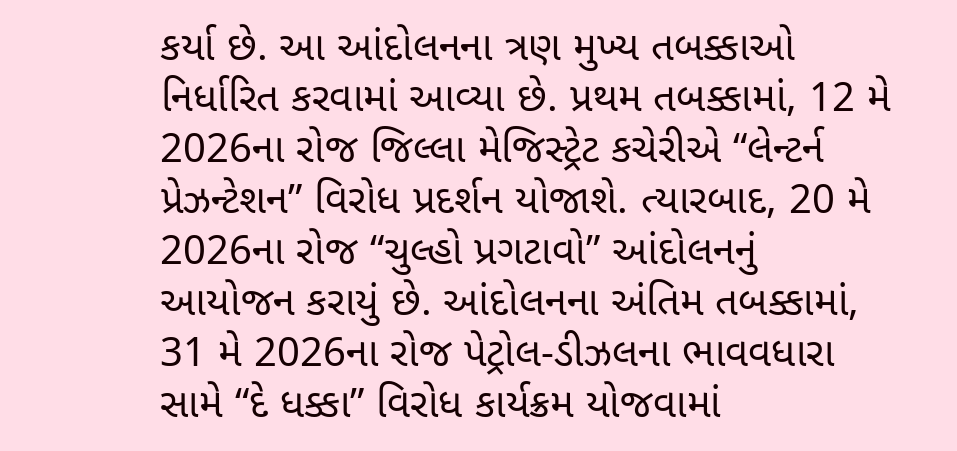કર્યા છે. આ આંદોલનના ત્રણ મુખ્ય તબક્કાઓ નિર્ધારિત કરવામાં આવ્યા છે. પ્રથમ તબક્કામાં, 12 મે 2026ના રોજ જિલ્લા મેજિસ્ટ્રેટ કચેરીએ “લેન્ટર્ન પ્રેઝન્ટેશન” વિરોધ પ્રદર્શન યોજાશે. ત્યારબાદ, 20 મે 2026ના રોજ “ચુલ્હો પ્રગટાવો” આંદોલનનું આયોજન કરાયું છે. આંદોલનના અંતિમ તબક્કામાં, 31 મે 2026ના રોજ પેટ્રોલ-ડીઝલના ભાવવધારા સામે “દે ધક્કા” વિરોધ કાર્યક્રમ યોજવામાં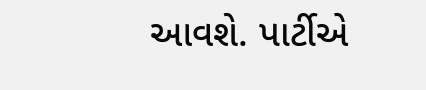આવશે. પાર્ટીએ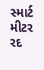સ્માર્ટ મીટર રદ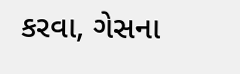કરવા, ગેસના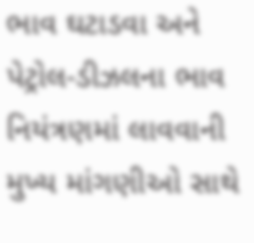ભાવ ઘટાડવા અને પેટ્રોલ-ડીઝલના ભાવ નિયંત્રણમાં લાવવાની મુખ્ય માંગણીઓ સાથે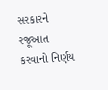સરકારને રજૂઆત કરવાનો નિર્ણય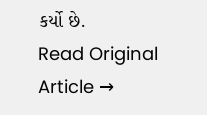કર્યો છે.
Read Original Article →